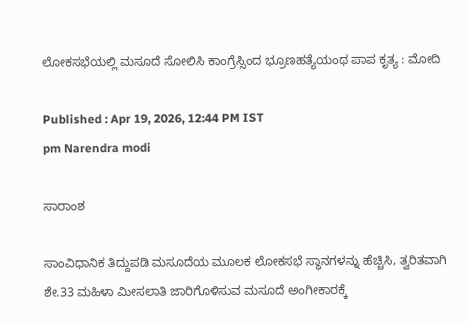ಲೋಕಸಭೆಯಲ್ಲಿ ಮಸೂದೆ ಸೋಲಿಸಿ ಕಾಂಗ್ರೆಸ್ಸಿಂದ ಭ್ರೂಣಹತ್ಯೆಯಂಥ ಪಾಪ ಕೃತ್ಯ : ಮೋದಿ

Published : Apr 19, 2026, 12:44 PM IST
pm Narendra modi

ಸಾರಾಂಶ

ಸಾಂವಿಧಾನಿಕ ತಿದ್ದುಪಡಿ ಮಸೂದೆಯ ಮೂಲಕ ಲೋಕಸಭೆ ಸ್ಥಾನಗಳನ್ನು ಹೆಚ್ಚಿಸಿ, ತ್ವರಿತವಾಗಿ ಶೇ.33 ಮಹಿಳಾ ಮೀಸಲಾತಿ ಜಾರಿಗೊಳಿಸುವ ಮಸೂದೆ ಅಂಗೀಕಾರಕ್ಕೆ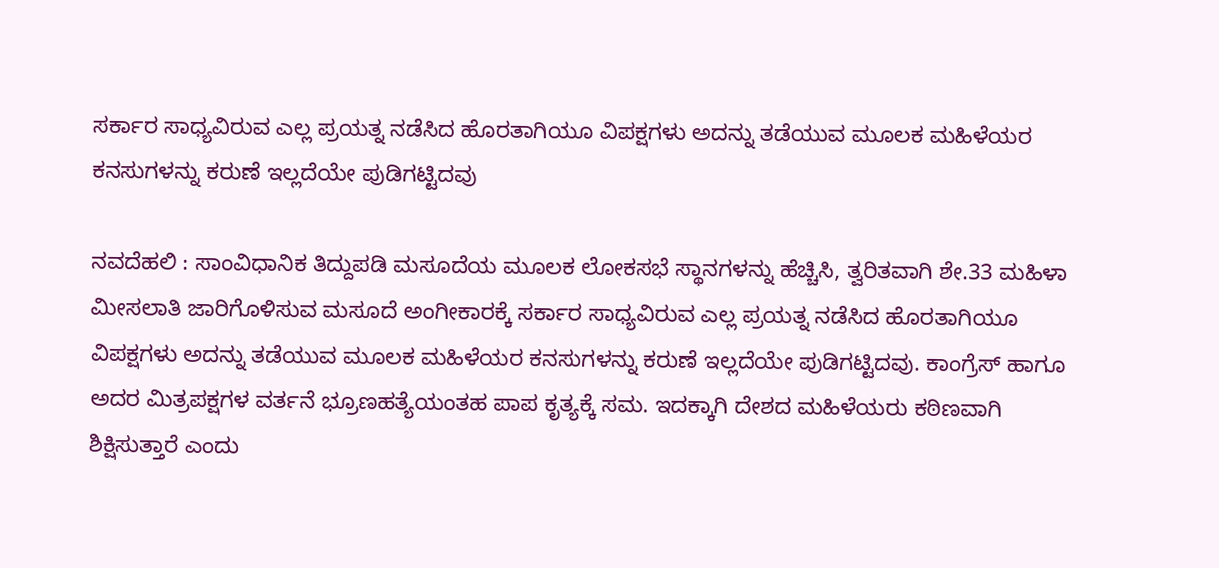ಸರ್ಕಾರ ಸಾಧ್ಯವಿರುವ ಎಲ್ಲ ಪ್ರಯತ್ನ ನಡೆಸಿದ ಹೊರತಾಗಿಯೂ ವಿಪಕ್ಷಗಳು ಅದನ್ನು ತಡೆಯುವ ಮೂಲಕ ಮಹಿಳೆಯರ ಕನಸುಗಳನ್ನು ಕರುಣೆ ಇಲ್ಲದೆಯೇ ಪುಡಿಗಟ್ಟಿದವು

ನವದೆಹಲಿ : ಸಾಂವಿಧಾನಿಕ ತಿದ್ದುಪಡಿ ಮಸೂದೆಯ ಮೂಲಕ ಲೋಕಸಭೆ ಸ್ಥಾನಗಳನ್ನು ಹೆಚ್ಚಿಸಿ, ತ್ವರಿತವಾಗಿ ಶೇ.33 ಮಹಿಳಾ ಮೀಸಲಾತಿ ಜಾರಿಗೊಳಿಸುವ ಮಸೂದೆ ಅಂಗೀಕಾರಕ್ಕೆ ಸರ್ಕಾರ ಸಾಧ್ಯವಿರುವ ಎಲ್ಲ ಪ್ರಯತ್ನ ನಡೆಸಿದ ಹೊರತಾಗಿಯೂ ವಿಪಕ್ಷಗಳು ಅದನ್ನು ತಡೆಯುವ ಮೂಲಕ ಮಹಿಳೆಯರ ಕನಸುಗಳನ್ನು ಕರುಣೆ ಇಲ್ಲದೆಯೇ ಪುಡಿಗಟ್ಟಿದವು. ಕಾಂಗ್ರೆಸ್‌ ಹಾಗೂ ಅದರ ಮಿತ್ರಪಕ್ಷಗಳ ವರ್ತನೆ ಭ್ರೂಣಹತ್ಯೆಯಂತಹ ಪಾಪ ಕೃತ್ಯಕ್ಕೆ ಸಮ. ಇದಕ್ಕಾಗಿ ದೇಶದ ಮಹಿಳೆಯರು ಕಠಿಣವಾಗಿ ಶಿಕ್ಷಿಸುತ್ತಾರೆ ಎಂದು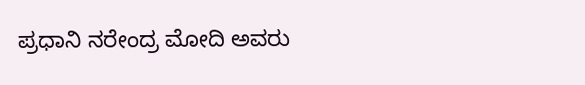ಪ್ರಧಾನಿ ನರೇಂದ್ರ ಮೋದಿ ಅವರು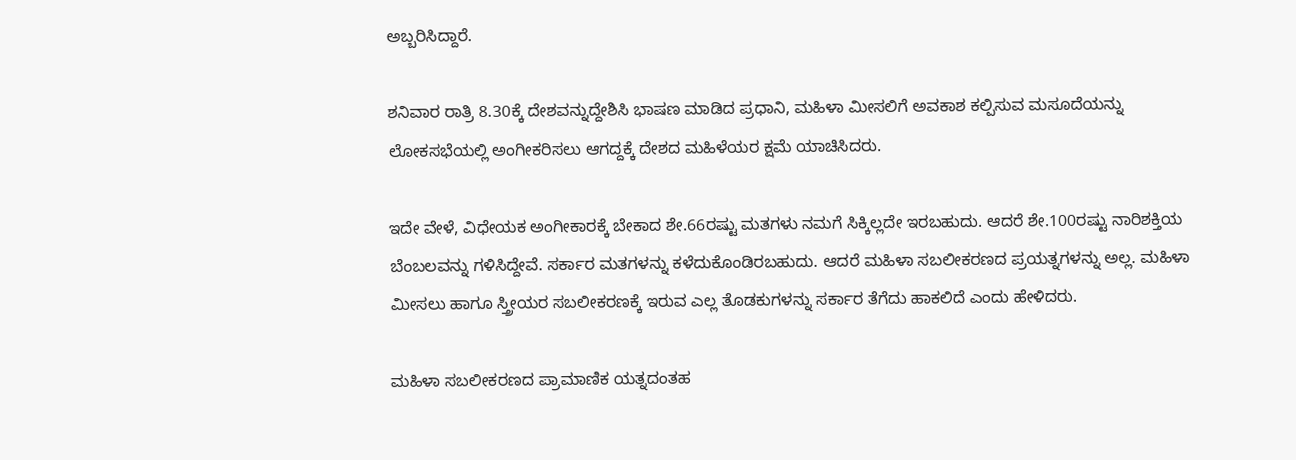ಅಬ್ಬರಿಸಿದ್ದಾರೆ.

ಶನಿವಾರ ರಾತ್ರಿ 8.30ಕ್ಕೆ ದೇಶವನ್ನುದ್ದೇಶಿಸಿ ಭಾಷಣ ಮಾಡಿದ ಪ್ರಧಾನಿ, ಮಹಿಳಾ ಮೀಸಲಿಗೆ ಅವಕಾಶ ಕಲ್ಪಿಸುವ ಮಸೂದೆಯನ್ನು ಲೋಕಸಭೆಯಲ್ಲಿ ಅಂಗೀಕರಿಸಲು ಆಗದ್ದಕ್ಕೆ ದೇಶದ ಮಹಿಳೆಯರ ಕ್ಷಮೆ ಯಾಚಿಸಿದರು.

ಇದೇ ವೇಳೆ, ವಿಧೇಯಕ ಅಂಗೀಕಾರಕ್ಕೆ ಬೇಕಾದ ಶೇ.66ರಷ್ಟು ಮತಗಳು ನಮಗೆ ಸಿಕ್ಕಿಲ್ಲದೇ ಇರಬಹುದು. ಆದರೆ ಶೇ.100ರಷ್ಟು ನಾರಿಶಕ್ತಿಯ ಬೆಂಬಲವನ್ನು ಗಳಿಸಿದ್ದೇವೆ. ಸರ್ಕಾರ ಮತಗಳನ್ನು ಕಳೆದುಕೊಂಡಿರಬಹುದು. ಆದರೆ ಮಹಿಳಾ ಸಬಲೀಕರಣದ ಪ್ರಯತ್ನಗಳನ್ನು ಅಲ್ಲ. ಮಹಿಳಾ ಮೀಸಲು ಹಾಗೂ ಸ್ತ್ರೀಯರ ಸಬಲೀಕರಣಕ್ಕೆ ಇರುವ ಎಲ್ಲ ತೊಡಕುಗಳನ್ನು ಸರ್ಕಾರ ತೆಗೆದು ಹಾಕಲಿದೆ ಎಂದು ಹೇಳಿದರು.

ಮಹಿಳಾ ಸಬಲೀಕರಣದ ಪ್ರಾಮಾಣಿಕ ಯತ್ನದಂತಹ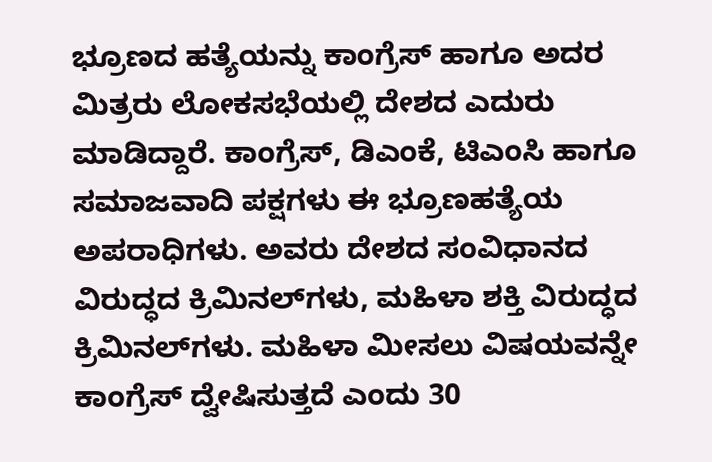ಭ್ರೂಣದ ಹತ್ಯೆಯನ್ನು ಕಾಂಗ್ರೆಸ್‌ ಹಾಗೂ ಅದರ ಮಿತ್ರರು ಲೋಕಸಭೆಯಲ್ಲಿ ದೇಶದ ಎದುರು ಮಾಡಿದ್ದಾರೆ. ಕಾಂಗ್ರೆಸ್‌, ಡಿಎಂಕೆ, ಟಿಎಂಸಿ ಹಾಗೂ ಸಮಾಜವಾದಿ ಪಕ್ಷಗಳು ಈ ಭ್ರೂಣಹತ್ಯೆಯ ಅಪರಾಧಿಗಳು. ಅವರು ದೇಶದ ಸಂವಿಧಾನದ ವಿರುದ್ಧದ ಕ್ರಿಮಿನಲ್‌ಗಳು, ಮಹಿಳಾ ಶಕ್ತಿ ವಿರುದ್ಧದ ಕ್ರಿಮಿನಲ್‌ಗಳು. ಮಹಿಳಾ ಮೀಸಲು ವಿಷಯವನ್ನೇ ಕಾಂಗ್ರೆಸ್‌ ದ್ವೇಷಿಸುತ್ತದೆ ಎಂದು 30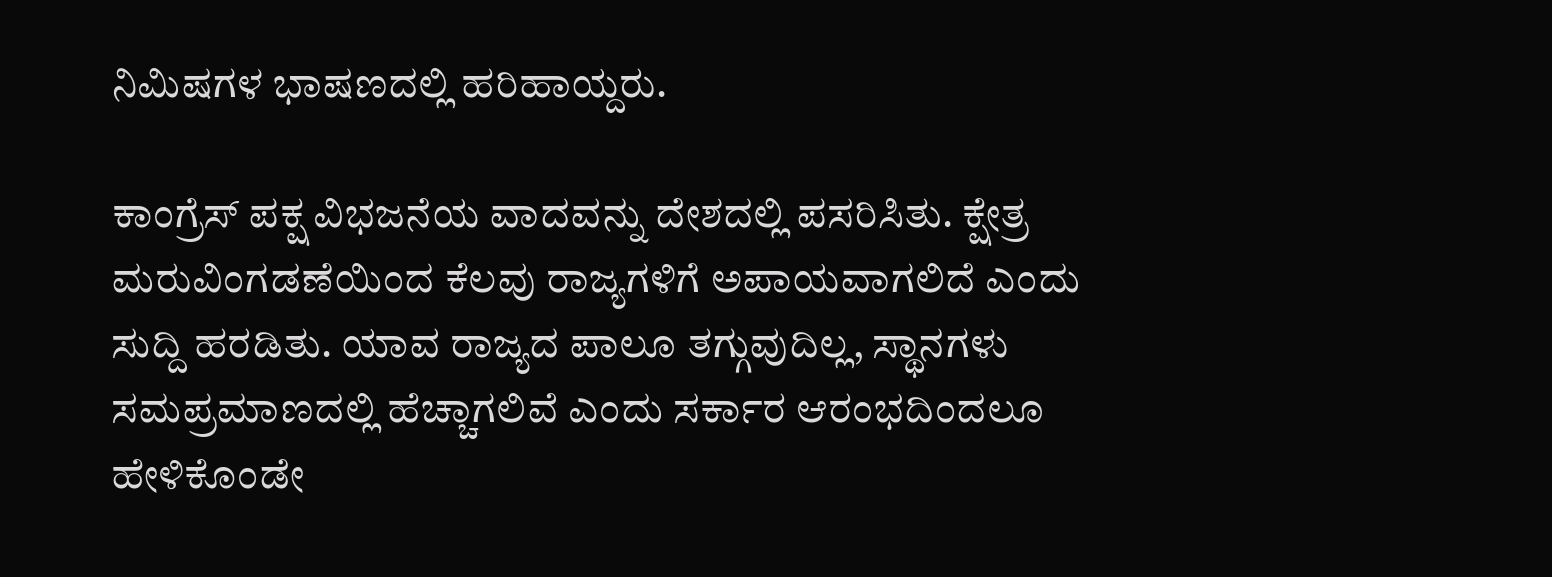ನಿಮಿಷಗಳ ಭಾಷಣದಲ್ಲಿ ಹರಿಹಾಯ್ದರು.

ಕಾಂಗ್ರೆಸ್‌ ಪಕ್ಷ ವಿಭಜನೆಯ ವಾದವನ್ನು ದೇಶದಲ್ಲಿ ಪಸರಿಸಿತು. ಕ್ಷೇತ್ರ ಮರುವಿಂಗಡಣೆಯಿಂದ ಕೆಲವು ರಾಜ್ಯಗಳಿಗೆ ಅಪಾಯವಾಗಲಿದೆ ಎಂದು ಸುದ್ದಿ ಹರಡಿತು. ಯಾವ ರಾಜ್ಯದ ಪಾಲೂ ತಗ್ಗುವುದಿಲ್ಲ, ಸ್ಥಾನಗಳು ಸಮಪ್ರಮಾಣದಲ್ಲಿ ಹೆಚ್ಚಾಗಲಿವೆ ಎಂದು ಸರ್ಕಾರ ಆರಂಭದಿಂದಲೂ ಹೇಳಿಕೊಂಡೇ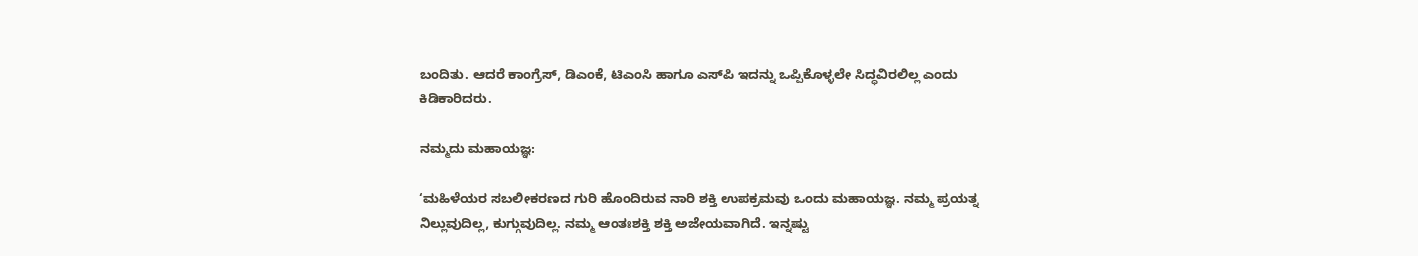ಬಂದಿತು. ಆದರೆ ಕಾಂಗ್ರೆಸ್‌, ಡಿಎಂಕೆ, ಟಿಎಂಸಿ ಹಾಗೂ ಎಸ್‌ಪಿ ಇದನ್ನು ಒಪ್ಪಿಕೊಳ್ಳಲೇ ಸಿದ್ಧವಿರಲಿಲ್ಲ ಎಂದು ಕಿಡಿಕಾರಿದರು.

ನಮ್ಮದು ಮಹಾಯಜ್ಞ:

‘ಮಹಿಳೆಯರ ಸಬಲೀಕರಣದ ಗುರಿ ಹೊಂದಿರುವ ನಾರಿ ಶಕ್ತಿ ಉಪಕ್ರಮವು ಒಂದು ಮಹಾಯಜ್ಞ. ನಮ್ಮ ಪ್ರಯತ್ನ ನಿಲ್ಲುವುದಿಲ್ಲ, ಕುಗ್ಗುವುದಿಲ್ಲ. ನಮ್ಮ ಆಂತಃಶಕ್ತಿ ಶಕ್ತಿ ಅಜೇಯವಾಗಿದೆ. ಇನ್ನಷ್ಟು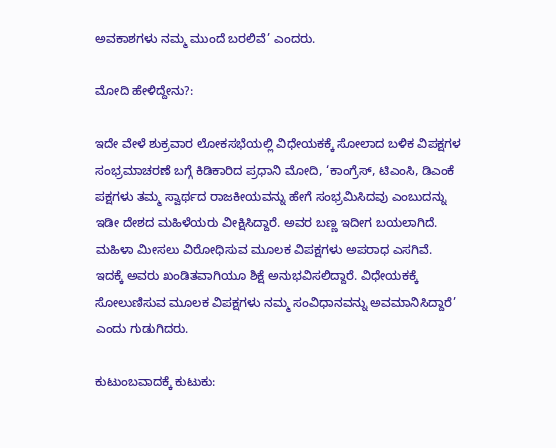ಅವಕಾಶಗಳು ನಮ್ಮ ಮುಂದೆ ಬರಲಿವೆ’ ಎಂದರು.

ಮೋದಿ ಹೇಳಿದ್ದೇನು?:

ಇದೇ ವೇಳೆ ಶುಕ್ರವಾರ ಲೋಕಸಭೆಯಲ್ಲಿ ವಿಧೇಯಕಕ್ಕೆ ಸೋಲಾದ ಬಳಿಕ ವಿಪಕ್ಷಗಳ ಸಂಭ್ರಮಾಚರಣೆ ಬಗ್ಗೆ ಕಿಡಿಕಾರಿದ ಪ್ರಧಾನಿ ಮೋದಿ, ‘ಕಾಂಗ್ರೆಸ್, ಟಿಎಂಸಿ, ಡಿಎಂಕೆ ಪಕ್ಷಗಳು ತಮ್ಮ ಸ್ವಾರ್ಥದ ರಾಜಕೀಯವನ್ನು ಹೇಗೆ ಸಂಭ್ರಮಿಸಿದವು ಎಂಬುದನ್ನು ಇಡೀ ದೇಶದ ಮಹಿಳೆಯರು ವೀಕ್ಷಿಸಿದ್ದಾರೆ. ಅವರ ಬಣ್ಣ ಇದೀಗ ಬಯಲಾಗಿದೆ. ಮಹಿಳಾ ಮೀಸಲು ವಿರೋಧಿಸುವ ಮೂಲಕ ವಿಪಕ್ಷಗಳು ಅಪರಾಧ ಎಸಗಿವೆ. ಇದಕ್ಕೆ ಅವರು ಖಂಡಿತವಾಗಿಯೂ ಶಿಕ್ಷೆ ಅನುಭವಿಸಲಿದ್ದಾರೆ. ವಿಧೇಯಕಕ್ಕೆ ಸೋಲುಣಿಸುವ ಮೂಲಕ ವಿಪಕ್ಷಗಳು ನಮ್ಮ ಸಂವಿಧಾನವನ್ನು ಅವಮಾನಿಸಿದ್ದಾರೆ’ ಎಂದು ಗುಡುಗಿದರು.

ಕುಟುಂಬವಾದಕ್ಕೆ ಕುಟುಕು: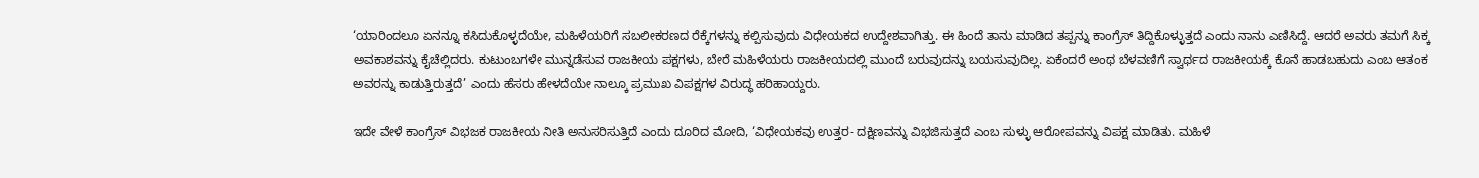‘ಯಾರಿಂದಲೂ ಏನನ್ನೂ ಕಸಿದುಕೊಳ್ಳದೆಯೇ, ಮಹಿಳೆಯರಿಗೆ ಸಬಲೀಕರಣದ ರೆಕ್ಕೆಗಳನ್ನು ಕಲ್ಪಿಸುವುದು ವಿಧೇಯಕದ ಉದ್ದೇಶವಾಗಿತ್ತು. ಈ ಹಿಂದೆ ತಾನು ಮಾಡಿದ ತಪ್ಪನ್ನು ಕಾಂಗ್ರೆಸ್‌ ತಿದ್ದಿಕೊಳ್ಳುತ್ತದೆ ಎಂದು ನಾನು ಎಣಿಸಿದ್ದೆ. ಆದರೆ ಅವರು ತಮಗೆ ಸಿಕ್ಕ ಅವಕಾಶವನ್ನು ಕೈಚೆಲ್ಲಿದರು. ಕುಟುಂಬಗಳೇ ಮುನ್ನಡೆಸುವ ರಾಜಕೀಯ ಪಕ್ಷಗಳು, ಬೇರೆ ಮಹಿಳೆಯರು ರಾಜಕೀಯದಲ್ಲಿ ಮುಂದೆ ಬರುವುದನ್ನು ಬಯಸುವುದಿಲ್ಲ. ಏಕೆಂದರೆ ಅಂಥ ಬೆಳವಣಿಗೆ ಸ್ವಾರ್ಥದ ರಾಜಕೀಯಕ್ಕೆ ಕೊನೆ ಹಾಡಬಹುದು ಎಂಬ ಆತಂಕ ಅವರನ್ನು ಕಾಡುತ್ತಿರುತ್ತದೆ’ ಎಂದು ಹೆಸರು ಹೇಳದೆಯೇ ನಾಲ್ಕೂ ಪ್ರಮುಖ ವಿಪಕ್ಷಗಳ ವಿರುದ್ಧ ಹರಿಹಾಯ್ದರು.

ಇದೇ ವೇಳೆ ಕಾಂಗ್ರೆಸ್‌ ವಿಭಜಕ ರಾಜಕೀಯ ನೀತಿ ಅನುಸರಿಸುತ್ತಿದೆ ಎಂದು ದೂರಿದ ಮೋದಿ, ‘ವಿಧೇಯಕವು ಉತ್ತರ- ದಕ್ಷಿಣವನ್ನು ವಿಭಜಿಸುತ್ತದೆ ಎಂಬ ಸುಳ್ಳು ಆರೋಪವನ್ನು ವಿಪಕ್ಷ ಮಾಡಿತು. ಮಹಿಳೆ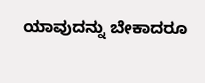ಯಾವುದನ್ನು ಬೇಕಾದರೂ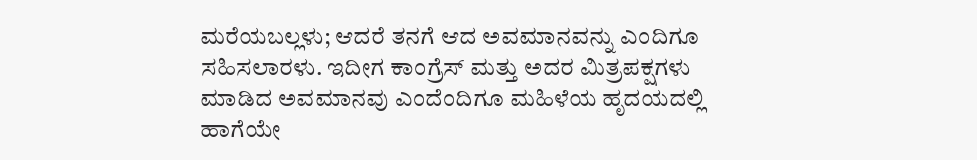ಮರೆಯಬಲ್ಲಳು; ಆದರೆ ತನಗೆ ಆದ ಅವಮಾನವನ್ನು ಎಂದಿಗೂ ಸಹಿಸಲಾರಳು. ಇದೀಗ ಕಾಂಗ್ರೆಸ್‌ ಮತ್ತು ಅದರ ಮಿತ್ರಪಕ್ಷಗಳು ಮಾಡಿದ ಅವಮಾನವು ಎಂದೆಂದಿಗೂ ಮಹಿಳೆಯ ಹೃದಯದಲ್ಲಿ ಹಾಗೆಯೇ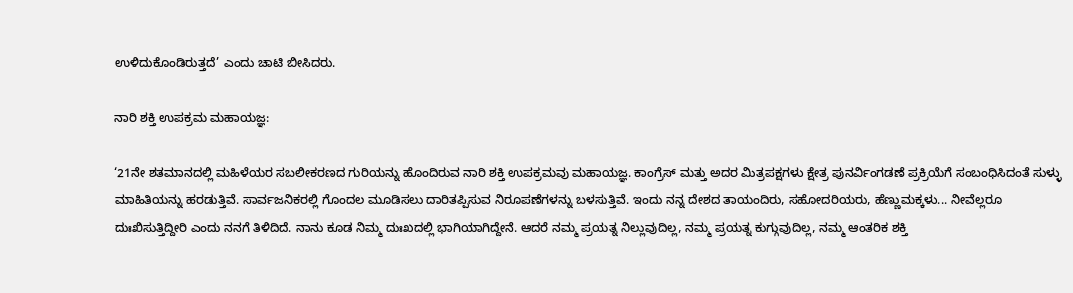ಉಳಿದುಕೊಂಡಿರುತ್ತದೆ’ ಎಂದು ಚಾಟಿ ಬೀಸಿದರು.

ನಾರಿ ಶಕ್ತಿ ಉಪಕ್ರಮ ಮಹಾಯಜ್ಞ:

‘21ನೇ ಶತಮಾನದಲ್ಲಿ ಮಹಿಳೆಯರ ಸಬಲೀಕರಣದ ಗುರಿಯನ್ನು ಹೊಂದಿರುವ ನಾರಿ ಶಕ್ತಿ ಉಪಕ್ರಮವು ಮಹಾಯಜ್ಞ. ಕಾಂಗ್ರೆಸ್ ಮತ್ತು ಅದರ ಮಿತ್ರಪಕ್ಷಗಳು ಕ್ಷೇತ್ರ ಪುನರ್ವಿಂಗಡಣೆ ಪ್ರಕ್ರಿಯೆಗೆ ಸಂಬಂಧಿಸಿದಂತೆ ಸುಳ್ಳು ಮಾಹಿತಿಯನ್ನು ಹರಡುತ್ತಿವೆ. ಸಾರ್ವಜನಿಕರಲ್ಲಿ ಗೊಂದಲ ಮೂಡಿಸಲು ದಾರಿತಪ್ಪಿಸುವ ನಿರೂಪಣೆಗಳನ್ನು ಬಳಸುತ್ತಿವೆ. ಇಂದು ನನ್ನ ದೇಶದ ತಾಯಂದಿರು, ಸಹೋದರಿಯರು, ಹೆಣ್ಣುಮಕ್ಕಳು... ನೀವೆಲ್ಲರೂ ದುಃಖಿಸುತ್ತಿದ್ದೀರಿ ಎಂದು ನನಗೆ ತಿಳಿದಿದೆ. ನಾನು ಕೂಡ ನಿಮ್ಮ ದುಃಖದಲ್ಲಿ ಭಾಗಿಯಾಗಿದ್ದೇನೆ. ಆದರೆ ನಮ್ಮ ಪ್ರಯತ್ನ ನಿಲ್ಲುವುದಿಲ್ಲ, ನಮ್ಮ ಪ್ರಯತ್ನ ಕುಗ್ಗುವುದಿಲ್ಲ, ನಮ್ಮ ಆಂತರಿಕ ಶಕ್ತಿ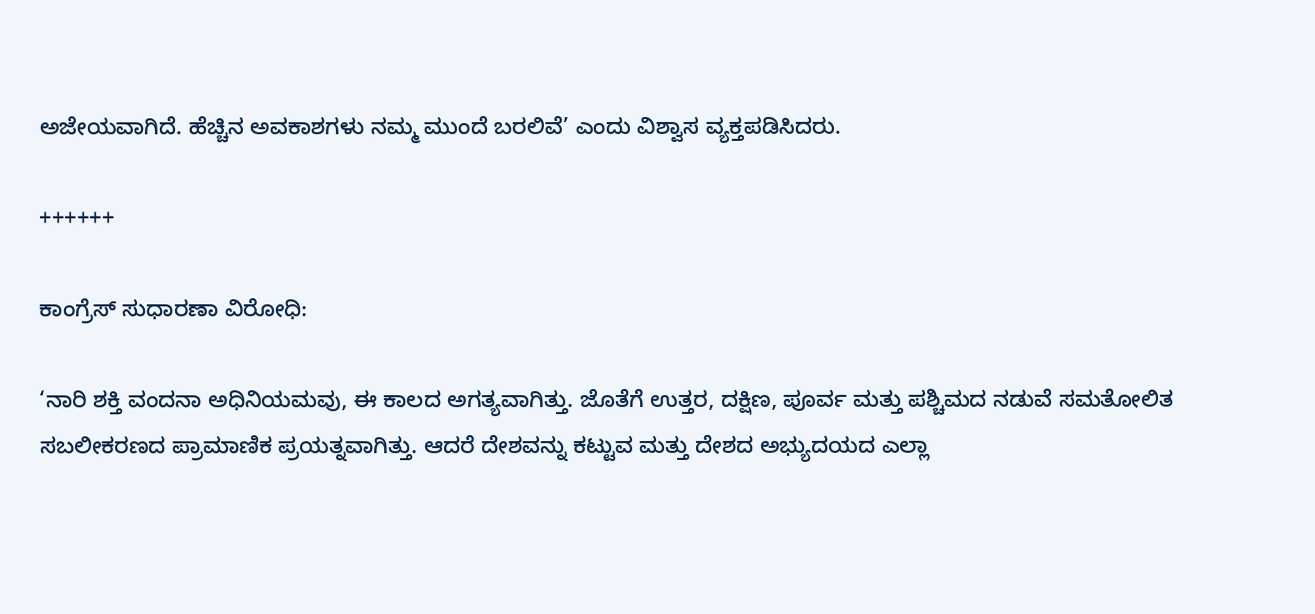ಅಜೇಯವಾಗಿದೆ. ಹೆಚ್ಚಿನ ಅವಕಾಶಗಳು ನಮ್ಮ ಮುಂದೆ ಬರಲಿವೆ’ ಎಂದು ವಿಶ್ವಾಸ ವ್ಯಕ್ತಪಡಿಸಿದರು.

++++++

ಕಾಂಗ್ರೆಸ್‌ ಸುಧಾರಣಾ ವಿರೋಧಿ:

‘ನಾರಿ ಶಕ್ತಿ ವಂದನಾ ಅಧಿನಿಯಮವು, ಈ ಕಾಲದ ಅಗತ್ಯವಾಗಿತ್ತು. ಜೊತೆಗೆ ಉತ್ತರ, ದಕ್ಷಿಣ, ಪೂರ್ವ ಮತ್ತು ಪಶ್ಚಿಮದ ನಡುವೆ ಸಮತೋಲಿತ ಸಬಲೀಕರಣದ ಪ್ರಾಮಾಣಿಕ ಪ್ರಯತ್ನವಾಗಿತ್ತು. ಆದರೆ ದೇಶವನ್ನು ಕಟ್ಟುವ ಮತ್ತು ದೇಶದ ಅಭ್ಯುದಯದ ಎಲ್ಲಾ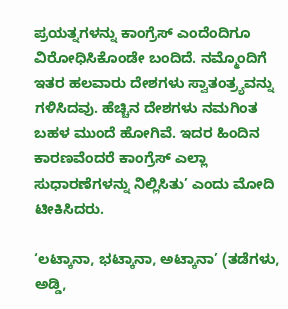ಪ್ರಯತ್ನಗಳನ್ನು ಕಾಂಗ್ರೆಸ್‌ ಎಂದೆಂದಿಗೂ ವಿರೋಧಿಸಿಕೊಂಡೇ ಬಂದಿದೆ. ನಮ್ಮೊಂದಿಗೆ ಇತರ ಹಲವಾರು ದೇಶಗಳು ಸ್ವಾತಂತ್ರ್ಯವನ್ನು ಗಳಿಸಿದವು. ಹೆಚ್ಚಿನ ದೇಶಗಳು ನಮಗಿಂತ ಬಹಳ ಮುಂದೆ ಹೋಗಿವೆ. ಇದರ ಹಿಂದಿನ ಕಾರಣವೆಂದರೆ ಕಾಂಗ್ರೆಸ್ ಎಲ್ಲಾ ಸುಧಾರಣೆಗಳನ್ನು ನಿಲ್ಲಿಸಿತು’ ಎಂದು ಮೋದಿ ಟೀಕಿಸಿದರು.

‘ಲಟ್ಕಾನಾ, ಭಟ್ಕಾನಾ, ಅಟ್ಕಾನಾ’ (ತಡೆಗಳು, ಅಡ್ಡಿ,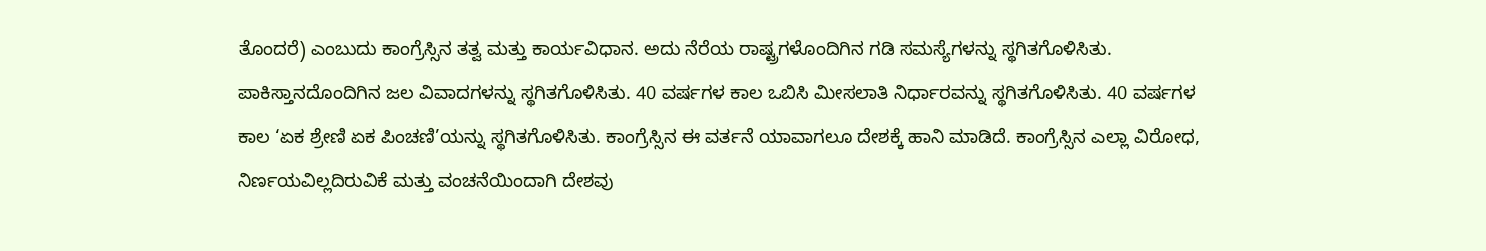ತೊಂದರೆ) ಎಂಬುದು ಕಾಂಗ್ರೆಸ್ಸಿನ ತತ್ವ ಮತ್ತು ಕಾರ್ಯವಿಧಾನ. ಅದು ನೆರೆಯ ರಾಷ್ಟ್ರಗಳೊಂದಿಗಿನ ಗಡಿ ಸಮಸ್ಯೆಗಳನ್ನು ಸ್ಥಗಿತಗೊಳಿಸಿತು. ಪಾಕಿಸ್ತಾನದೊಂದಿಗಿನ ಜಲ ವಿವಾದಗಳನ್ನು ಸ್ಥಗಿತಗೊಳಿಸಿತು. 40 ವರ್ಷಗಳ ಕಾಲ ಒಬಿಸಿ ಮೀಸಲಾತಿ ನಿರ್ಧಾರವನ್ನು ಸ್ಥಗಿತಗೊಳಿಸಿತು. 40 ವರ್ಷಗಳ ಕಾಲ ‘ಏಕ ಶ್ರೇಣಿ ಏಕ ಪಿಂಚಣಿ’ಯನ್ನು ಸ್ಥಗಿತಗೊಳಿಸಿತು. ಕಾಂಗ್ರೆಸ್ಸಿನ ಈ ವರ್ತನೆ ಯಾವಾಗಲೂ ದೇಶಕ್ಕೆ ಹಾನಿ ಮಾಡಿದೆ. ಕಾಂಗ್ರೆಸ್ಸಿನ ಎಲ್ಲಾ ವಿರೋಧ, ನಿರ್ಣಯವಿಲ್ಲದಿರುವಿಕೆ ಮತ್ತು ವಂಚನೆಯಿಂದಾಗಿ ದೇಶವು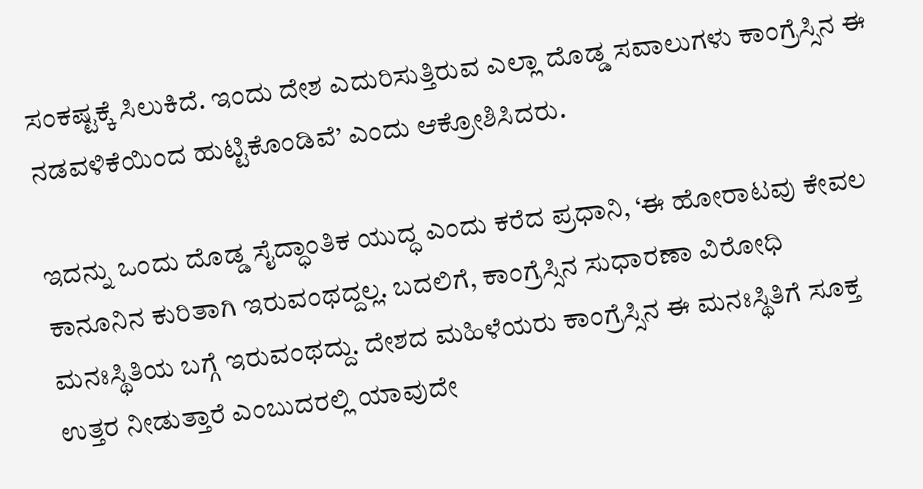ಸಂಕಷ್ಟಕ್ಕೆ ಸಿಲುಕಿದೆ. ಇಂದು ದೇಶ ಎದುರಿಸುತ್ತಿರುವ ಎಲ್ಲಾ ದೊಡ್ಡ ಸವಾಲುಗಳು ಕಾಂಗ್ರೆಸ್ಸಿನ ಈ ನಡವಳಿಕೆಯಿಂದ ಹುಟ್ಟಿಕೊಂಡಿವೆ’ ಎಂದು ಆಕ್ರೋಶಿಸಿದರು.

ಇದನ್ನು ಒಂದು ದೊಡ್ಡ ಸೈದ್ಧಾಂತಿಕ ಯುದ್ಧ ಎಂದು ಕರೆದ ಪ್ರಧಾನಿ, ‘ಈ ಹೋರಾಟವು ಕೇವಲ ಕಾನೂನಿನ ಕುರಿತಾಗಿ ಇರುವಂಥದ್ದಲ್ಲ. ಬದಲಿಗೆ, ಕಾಂಗ್ರೆಸ್ಸಿನ ಸುಧಾರಣಾ ವಿರೋಧಿ ಮನಃಸ್ಥಿತಿಯ ಬಗ್ಗೆ ಇರುವಂಥದ್ದು. ದೇಶದ ಮಹಿಳೆಯರು ಕಾಂಗ್ರೆಸ್ಸಿನ ಈ ಮನಃಸ್ಥಿತಿಗೆ ಸೂಕ್ತ ಉತ್ತರ ನೀಡುತ್ತಾರೆ ಎಂಬುದರಲ್ಲಿ ಯಾವುದೇ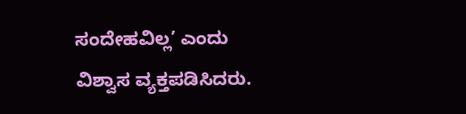ಸಂದೇಹವಿಲ್ಲ’ ಎಂದು ವಿಶ್ವಾಸ ವ್ಯಕ್ತಪಡಿಸಿದರು.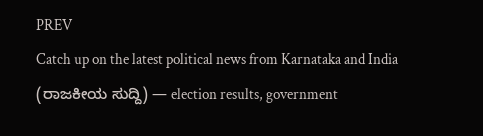PREV
Catch up on the latest political news from Karnataka and India (ರಾಜಕೀಯ ಸುದ್ದಿ) — election results, government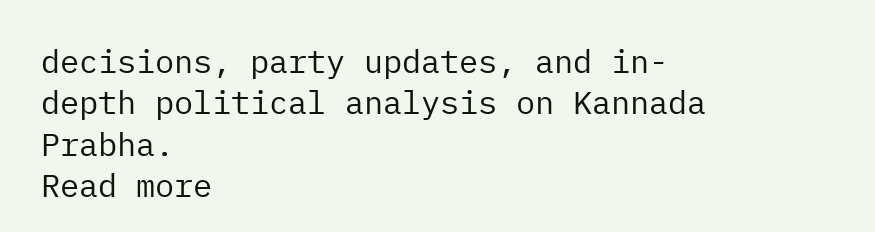decisions, party updates, and in-depth political analysis on Kannada Prabha.
Read more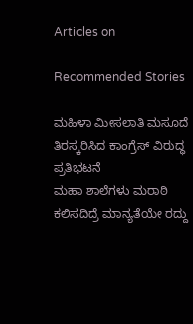Articles on

Recommended Stories

ಮಹಿಳಾ ಮೀಸಲಾತಿ ಮಸೂದೆ ತಿರಸ್ಕರಿಸಿದ ಕಾಂಗ್ರೆಸ್‌ ವಿರುದ್ಧ ಪ್ರತಿಭಟನೆ
ಮಹಾ ಶಾಲೆಗಳು ಮರಾಠಿ ಕಲಿಸದಿದ್ರೆ ಮಾನ್ಯತೆಯೇ ರದ್ದು